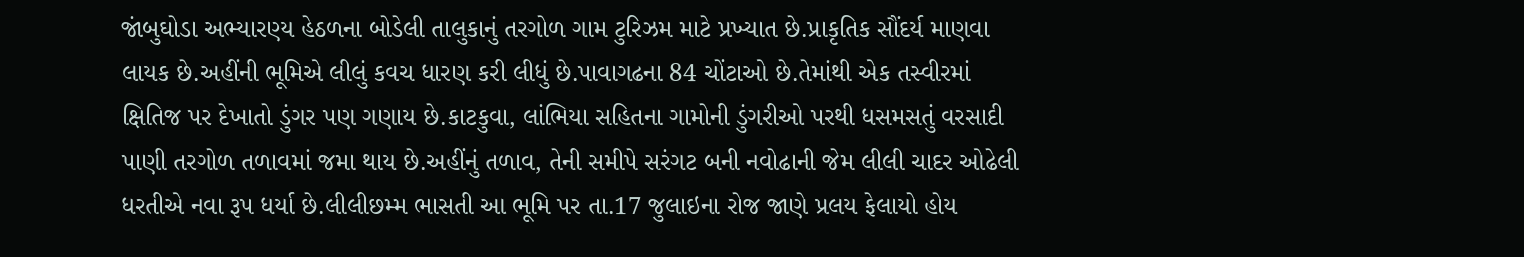જાંબુઘોડા અભ્યારણ્ય હેઠળના બોડેલી તાલુકાનું તરગોળ ગામ ટુરિઝમ માટે પ્રખ્યાત છે.પ્રાકૃતિક સૌંદર્ય માણવા લાયક છે.અહીંની ભૂમિએ લીલું કવચ ધારણ કરી લીધું છે.પાવાગઢના 84 ચોંટાઓ છે.તેમાંથી એક તસ્વીરમાં ક્ષિતિજ પર દેખાતો ડુંગર પણ ગણાય છે.કાટકુવા, લાંભિયા સહિતના ગામોની ડુંગરીઓ પરથી ધસમસતું વરસાદી પાણી તરગોળ તળાવમાં જમા થાય છે.અહીંનું તળાવ, તેની સમીપે સરંગટ બની નવોઢાની જેમ લીલી ચાદર ઓઢેલી ધરતીએ નવા રૂપ ધર્યા છે.લીલીછમ્મ ભાસતી આ ભૂમિ પર તા.17 જુલાઇના રોજ જાણે પ્રલય ફેલાયો હોય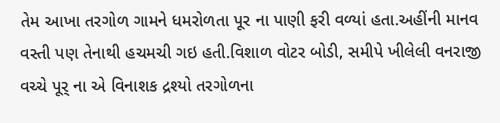તેમ આખા તરગોળ ગામને ધમરોળતા પૂર ના પાણી ફરી વળ્યાં હતા.અહીંની માનવ વસ્તી પણ તેનાથી હચમચી ગઇ હતી.વિશાળ વોટર બોડી, સમીપે ખીલેલી વનરાજી વચ્ચે પૂર્ ના એ વિનાશક દ્રશ્યો તરગોળના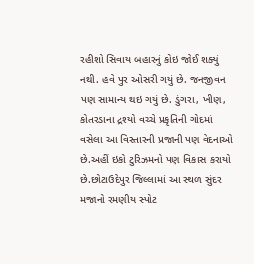રહીશો સિવાય બહારનું કોઇ જોઈ શક્યું નથી. હવે પુર ઓસરી ગયું છે. જનજીવન પણ સામાન્ય થઇ ગયું છે. ડુંગરા, ખીણ, કોતરડાના દ્રશ્યો વચ્ચે પ્રકૃતિની ગોદમાં વસેલા આ વિસ્તારની પ્રજાની પણ વેદનાઓ છે.અહીં ઇકો ટુરિઝમનો પણ વિકાસ કરાયો છે.છોટાઉદેપુર જિલ્લામાં આ સ્થળ સુંદર મજાનો રમણીય સ્પોટ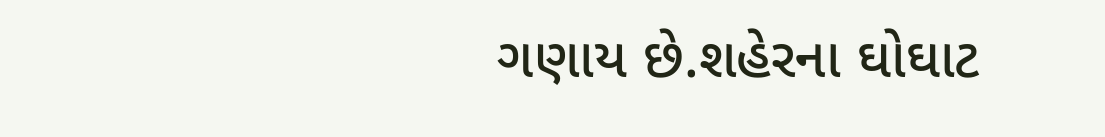ગણાય છે.શહેરના ઘોઘાટ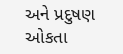અને પ્રદુષણ ઓકતા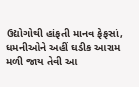ઉદ્યોગોથી હાંફતી માનવ ફેફસાં, ધમનીઓને અહીં ઘડીક આરામ મળી જાય તેવી આ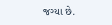જગ્યા છે.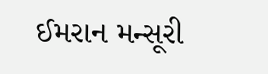ઈમરાન મન્સૂરી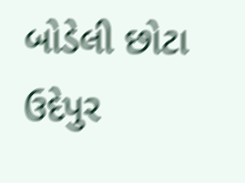બોડેલી છોટા ઉદેપુર